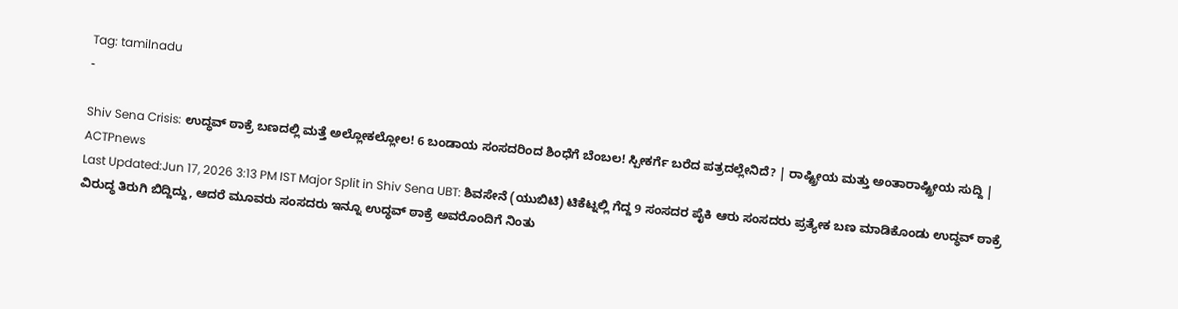Tag: tamilnadu
-

Shiv Sena Crisis: ಉದ್ಧವ್ ಠಾಕ್ರೆ ಬಣದಲ್ಲಿ ಮತ್ತೆ ಅಲ್ಲೋಕಲ್ಲೋಲ! 6 ಬಂಡಾಯ ಸಂಸದರಿಂದ ಶಿಂಧೆಗೆ ಬೆಂಬಲ! ಸ್ಪೀಕರ್ಗೆ ಬರೆದ ಪತ್ರದಲ್ಲೇನಿದೆ? | ರಾಷ್ಟ್ರೀಯ ಮತ್ತು ಅಂತಾರಾಷ್ಟ್ರೀಯ ಸುದ್ದಿ | ACTPnews
Last Updated:Jun 17, 2026 3:13 PM IST Major Split in Shiv Sena UBT: ಶಿವಸೇನೆ (ಯುಬಿಟಿ) ಟಿಕೆಟ್ನಲ್ಲಿ ಗೆದ್ದ 9 ಸಂಸದರ ಪೈಕಿ ಆರು ಸಂಸದರು ಪ್ರತ್ಯೇಕ ಬಣ ಮಾಡಿಕೊಂಡು ಉದ್ಧವ್ ಠಾಕ್ರೆ ವಿರುದ್ಧ ತಿರುಗಿ ಬಿದ್ದಿದ್ದು, ಆದರೆ ಮೂವರು ಸಂಸದರು ಇನ್ನೂ ಉದ್ಧವ್ ಠಾಕ್ರೆ ಅವರೊಂದಿಗೆ ನಿಂತು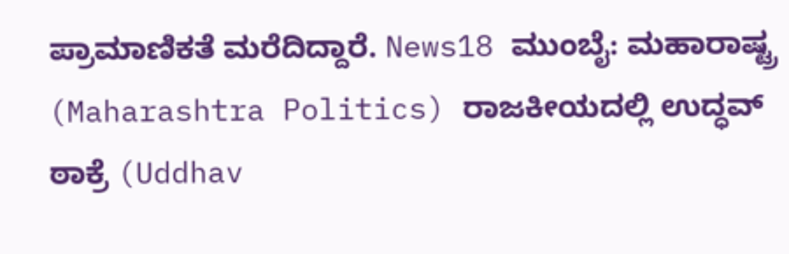ಪ್ರಾಮಾಣಿಕತೆ ಮರೆದಿದ್ದಾರೆ. News18 ಮುಂಬೈ: ಮಹಾರಾಷ್ಟ್ರ (Maharashtra Politics) ರಾಜಕೀಯದಲ್ಲಿ ಉದ್ಧವ್ ಠಾಕ್ರೆ (Uddhav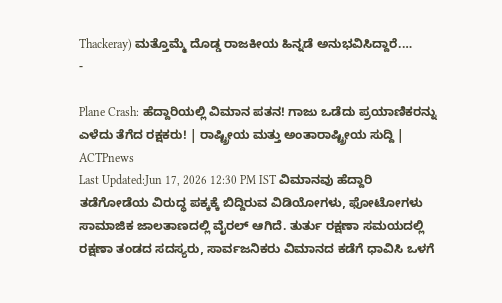Thackeray) ಮತ್ತೊಮ್ಮೆ ದೊಡ್ಡ ರಾಜಕೀಯ ಹಿನ್ನಡೆ ಅನುಭವಿಸಿದ್ದಾರೆ.…
-

Plane Crash: ಹೆದ್ದಾರಿಯಲ್ಲಿ ವಿಮಾನ ಪತನ! ಗಾಜು ಒಡೆದು ಪ್ರಯಾಣಿಕರನ್ನು ಎಳೆದು ತೆಗೆದ ರಕ್ಷಕರು! | ರಾಷ್ಟ್ರೀಯ ಮತ್ತು ಅಂತಾರಾಷ್ಟ್ರೀಯ ಸುದ್ದಿ | ACTPnews
Last Updated:Jun 17, 2026 12:30 PM IST ವಿಮಾನವು ಹೆದ್ದಾರಿ ತಡೆಗೋಡೆಯ ವಿರುದ್ಧ ಪಕ್ಕಕ್ಕೆ ಬಿದ್ದಿರುವ ವಿಡಿಯೋಗಳು, ಫೋಟೋಗಳು ಸಾಮಾಜಿಕ ಜಾಲತಾಣದಲ್ಲಿ ವೈರಲ್ ಆಗಿದೆ. ತುರ್ತು ರಕ್ಷಣಾ ಸಮಯದಲ್ಲಿ ರಕ್ಷಣಾ ತಂಡದ ಸದಸ್ಯರು, ಸಾರ್ವಜನಿಕರು ವಿಮಾನದ ಕಡೆಗೆ ಧಾವಿಸಿ ಒಳಗೆ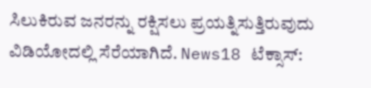ಸಿಲುಕಿರುವ ಜನರನ್ನು ರಕ್ಷಿಸಲು ಪ್ರಯತ್ನಿಸುತ್ತಿರುವುದು ವಿಡಿಯೋದಲ್ಲಿ ಸೆರೆಯಾಗಿದೆ. News18 ಟೆಕ್ಸಾಸ್: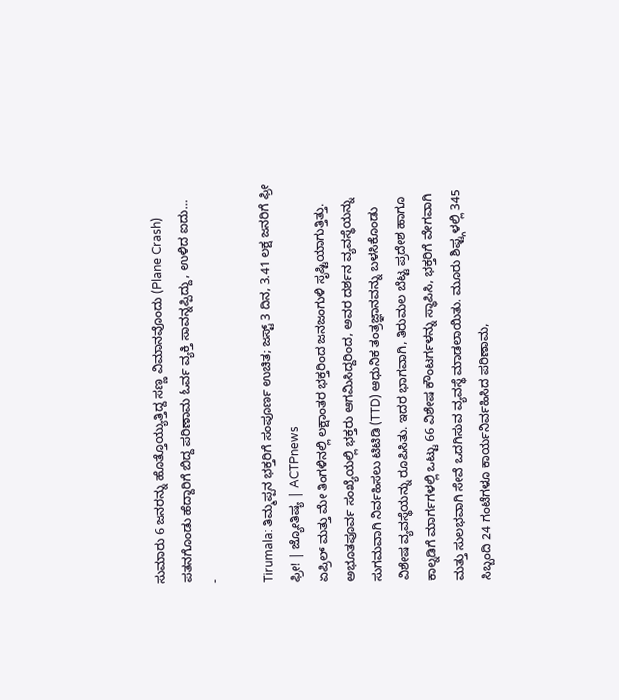ಸುಮಾರು 6 ಜನರನ್ನು ಹೊತ್ತೊಯ್ಯುತ್ತಿದ್ದ ಸಣ್ಣ ವಿಮಾನವೊಂದು (Plane Crash) ಪತನಗೊಂಡು ಹೆದ್ದಾರಿಗೆ ಬಿದ್ದ ಪರಿಣಾಮ ಓರ್ವ ವ್ಯಕ್ತಿ ಸಾವನ್ನಪ್ಪಿದ್ದು, ಉಳಿದ ಐದು…
-

Tirumala: ತಿಮ್ಮಪ್ಪನ ಭಕ್ತರಿಗೆ ಸಂಪೂರ್ಣ ಉಚಿತ; ಜಸ್ಟ್ 3 ದಿನ, 3.41 ಲಕ್ಷ ಜನರಿಗೆ ಫ್ರೀ ಫ್ರೀ! | ಜ್ಯೋತಿಷ್ಯ | ACTPnews
ಏಪ್ರಿಲ್ ಮತ್ತು ಮೇ ತಿಂಗಳಿನಲ್ಲಿ ಲಕ್ಷಾಂತರ ಭಕ್ತರಿಂದ ಜನಜಂಗುಳಿ ಸೃಷ್ಟಿಯಾಗುತ್ತಿತ್ತು. ಅಭೂತಪೂರ್ವ ಸಂಖ್ಯೆಯಲ್ಲಿ ಭಕ್ತರು ಆಗಮಿಸಿದ್ದರಿಂದ, ಅವರ ದರ್ಶನ ವ್ಯವಸ್ಥೆಯನ್ನು ಸುಗಮವಾಗಿ ನಿರ್ವಹಿಸಲು ಟಿಟಿಡಿ (TTD) ಆಧುನಿಕ ತಂತ್ರಜ್ಞಾನವನ್ನು ಬಳಸಿಕೊಂಡು ವಿಶೇಷ ವ್ಯವಸ್ಥೆಯನ್ನು ರೂಪಿಸಿತು. ಇದರ ಭಾಗವಾಗಿ, ತಿರುಮಲ ಬೆಟ್ಟ ಪ್ರದೇಶ ಹಾಗೂ ಕಾಲ್ನಡಿಗೆ ಮಾರ್ಗಗಳಲ್ಲಿ ಒಟ್ಟು 66 ವಿಶೇಷ ಕೌಂಟರ್ಗಳನ್ನು ಸ್ಥಾಪಿಸಿ, ಭಕ್ತರಿಗೆ ವೇಗವಾಗಿ ಮತ್ತು ಸುಲಭವಾಗಿ ಸೇವೆ ಒದಗಿಸುವ ವ್ಯವಸ್ಥೆ ಮಾಡಲಾಯಿತು. ಮೂರು ಶಿಫ್ಟ್ಗಳಲ್ಲಿ 345 ಸಿಬ್ಬಂದಿ 24 ಗಂಟೆಗಳೂ ಕಾರ್ಯನಿರ್ವಹಿಸಿದ ಪರಿಣಾಮ,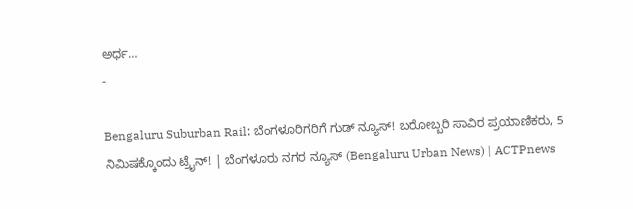ಅರ್ಧ…
-

Bengaluru Suburban Rail: ಬೆಂಗಳೂರಿಗರಿಗೆ ಗುಡ್ ನ್ಯೂಸ್! ಬರೋಬ್ಬರಿ ಸಾವಿರ ಪ್ರಯಾಣಿಕರು, 5 ನಿಮಿಷಕ್ಕೊಂದು ಟ್ರೈನ್! | ಬೆಂಗಳೂರು ನಗರ ನ್ಯೂಸ್ (Bengaluru Urban News) | ACTPnews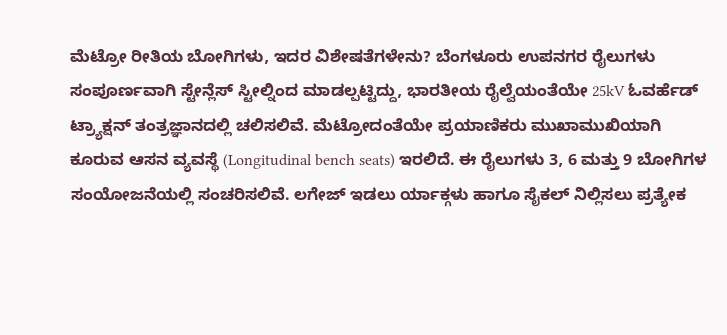ಮೆಟ್ರೋ ರೀತಿಯ ಬೋಗಿಗಳು, ಇದರ ವಿಶೇಷತೆಗಳೇನು? ಬೆಂಗಳೂರು ಉಪನಗರ ರೈಲುಗಳು ಸಂಪೂರ್ಣವಾಗಿ ಸ್ಟೇನ್ಲೆಸ್ ಸ್ಟೀಲ್ನಿಂದ ಮಾಡಲ್ಪಟ್ಟಿದ್ದು, ಭಾರತೀಯ ರೈಲ್ವೆಯಂತೆಯೇ 25kV ಓವರ್ಹೆಡ್ ಟ್ರ್ಯಾಕ್ಷನ್ ತಂತ್ರಜ್ಞಾನದಲ್ಲಿ ಚಲಿಸಲಿವೆ. ಮೆಟ್ರೋದಂತೆಯೇ ಪ್ರಯಾಣಿಕರು ಮುಖಾಮುಖಿಯಾಗಿ ಕೂರುವ ಆಸನ ವ್ಯವಸ್ಥೆ (Longitudinal bench seats) ಇರಲಿದೆ. ಈ ರೈಲುಗಳು 3, 6 ಮತ್ತು 9 ಬೋಗಿಗಳ ಸಂಯೋಜನೆಯಲ್ಲಿ ಸಂಚರಿಸಲಿವೆ. ಲಗೇಜ್ ಇಡಲು ರ್ಯಾಕ್ಗಳು ಹಾಗೂ ಸೈಕಲ್ ನಿಲ್ಲಿಸಲು ಪ್ರತ್ಯೇಕ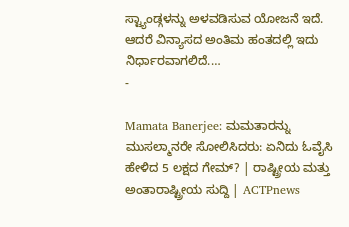ಸ್ಟ್ಯಾಂಡ್ಗಳನ್ನು ಅಳವಡಿಸುವ ಯೋಜನೆ ಇದೆ. ಆದರೆ ವಿನ್ಯಾಸದ ಅಂತಿಮ ಹಂತದಲ್ಲಿ ಇದು ನಿರ್ಧಾರವಾಗಲಿದೆ.…
-

Mamata Banerjee: ಮಮತಾರನ್ನು ಮುಸಲ್ಮಾನರೇ ಸೋಲಿಸಿದರು: ಏನಿದು ಓವೈಸಿ ಹೇಳಿದ 5 ಲಕ್ಷದ ಗೇಮ್? | ರಾಷ್ಟ್ರೀಯ ಮತ್ತು ಅಂತಾರಾಷ್ಟ್ರೀಯ ಸುದ್ದಿ | ACTPnews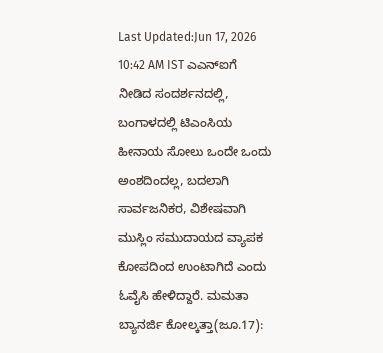Last Updated:Jun 17, 2026 10:42 AM IST ಎಎನ್ಐಗೆ ನೀಡಿದ ಸಂದರ್ಶನದಲ್ಲಿ, ಬಂಗಾಳದಲ್ಲಿ ಟಿಎಂಸಿಯ ಹೀನಾಯ ಸೋಲು ಒಂದೇ ಒಂದು ಅಂಶದಿಂದಲ್ಲ, ಬದಲಾಗಿ ಸಾರ್ವಜನಿಕರ, ವಿಶೇಷವಾಗಿ ಮುಸ್ಲಿಂ ಸಮುದಾಯದ ವ್ಯಾಪಕ ಕೋಪದಿಂದ ಉಂಟಾಗಿದೆ ಎಂದು ಓವೈಸಿ ಹೇಳಿದ್ದಾರೆ. ಮಮತಾ ಬ್ಯಾನರ್ಜಿ ಕೋಲ್ಕತ್ತಾ(ಜೂ.17):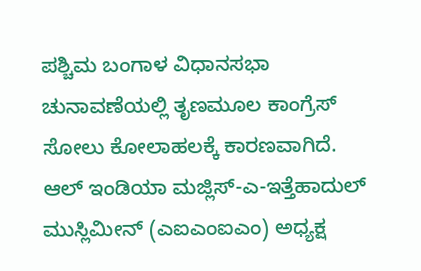ಪಶ್ಚಿಮ ಬಂಗಾಳ ವಿಧಾನಸಭಾ ಚುನಾವಣೆಯಲ್ಲಿ ತೃಣಮೂಲ ಕಾಂಗ್ರೆಸ್ ಸೋಲು ಕೋಲಾಹಲಕ್ಕೆ ಕಾರಣವಾಗಿದೆ. ಆಲ್ ಇಂಡಿಯಾ ಮಜ್ಲಿಸ್-ಎ-ಇತ್ತೆಹಾದುಲ್ ಮುಸ್ಲಿಮೀನ್ (ಎಐಎಂಐಎಂ) ಅಧ್ಯಕ್ಷ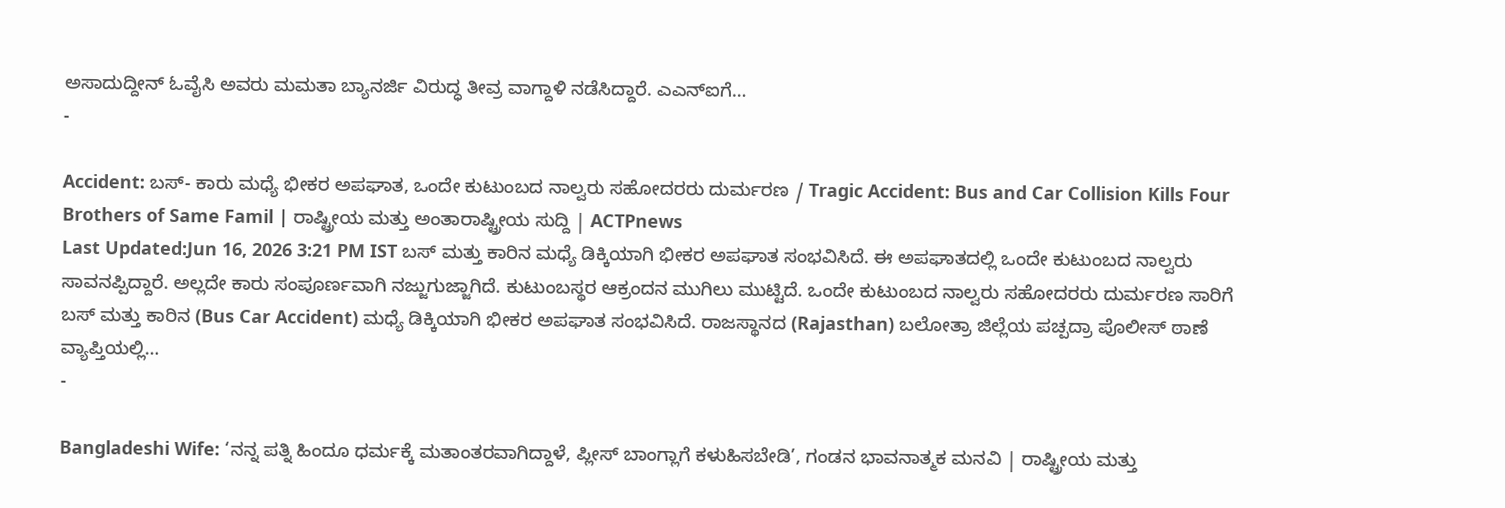ಅಸಾದುದ್ದೀನ್ ಓವೈಸಿ ಅವರು ಮಮತಾ ಬ್ಯಾನರ್ಜಿ ವಿರುದ್ಧ ತೀವ್ರ ವಾಗ್ದಾಳಿ ನಡೆಸಿದ್ದಾರೆ. ಎಎನ್ಐಗೆ…
-

Accident: ಬಸ್- ಕಾರು ಮಧ್ಯೆ ಭೀಕರ ಅಪಘಾತ, ಒಂದೇ ಕುಟುಂಬದ ನಾಲ್ವರು ಸಹೋದರರು ದುರ್ಮರಣ / Tragic Accident: Bus and Car Collision Kills Four Brothers of Same Famil | ರಾಷ್ಟ್ರೀಯ ಮತ್ತು ಅಂತಾರಾಷ್ಟ್ರೀಯ ಸುದ್ದಿ | ACTPnews
Last Updated:Jun 16, 2026 3:21 PM IST ಬಸ್ ಮತ್ತು ಕಾರಿನ ಮಧ್ಯೆ ಡಿಕ್ಕಿಯಾಗಿ ಭೀಕರ ಅಪಘಾತ ಸಂಭವಿಸಿದೆ. ಈ ಅಪಘಾತದಲ್ಲಿ ಒಂದೇ ಕುಟುಂಬದ ನಾಲ್ವರು ಸಾವನಪ್ಪಿದ್ದಾರೆ. ಅಲ್ಲದೇ ಕಾರು ಸಂಪೂರ್ಣವಾಗಿ ನಜ್ಜುಗುಜ್ಜಾಗಿದೆ. ಕುಟುಂಬಸ್ಥರ ಆಕ್ರಂದನ ಮುಗಿಲು ಮುಟ್ಟಿದೆ. ಒಂದೇ ಕುಟುಂಬದ ನಾಲ್ವರು ಸಹೋದರರು ದುರ್ಮರಣ ಸಾರಿಗೆ ಬಸ್ ಮತ್ತು ಕಾರಿನ (Bus Car Accident) ಮಧ್ಯೆ ಡಿಕ್ಕಿಯಾಗಿ ಭೀಕರ ಅಪಘಾತ ಸಂಭವಿಸಿದೆ. ರಾಜಸ್ಥಾನದ (Rajasthan) ಬಲೋತ್ರಾ ಜಿಲ್ಲೆಯ ಪಚ್ಪದ್ರಾ ಪೊಲೀಸ್ ಠಾಣೆ ವ್ಯಾಪ್ತಿಯಲ್ಲಿ…
-

Bangladeshi Wife: ‘ನನ್ನ ಪತ್ನಿ ಹಿಂದೂ ಧರ್ಮಕ್ಕೆ ಮತಾಂತರವಾಗಿದ್ದಾಳೆ, ಪ್ಲೀಸ್ ಬಾಂಗ್ಲಾಗೆ ಕಳುಹಿಸಬೇಡಿ’, ಗಂಡನ ಭಾವನಾತ್ಮಕ ಮನವಿ | ರಾಷ್ಟ್ರೀಯ ಮತ್ತು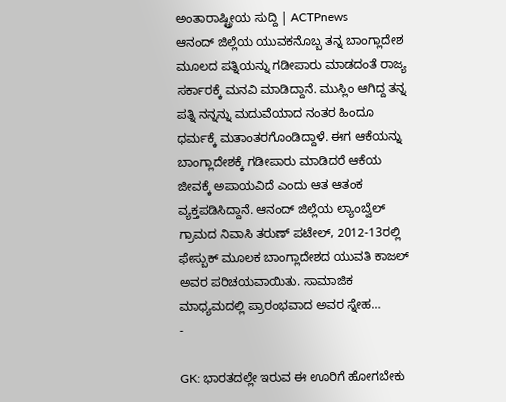ಅಂತಾರಾಷ್ಟ್ರೀಯ ಸುದ್ದಿ | ACTPnews
ಆನಂದ್ ಜಿಲ್ಲೆಯ ಯುವಕನೊಬ್ಬ ತನ್ನ ಬಾಂಗ್ಲಾದೇಶ ಮೂಲದ ಪತ್ನಿಯನ್ನು ಗಡೀಪಾರು ಮಾಡದಂತೆ ರಾಜ್ಯ ಸರ್ಕಾರಕ್ಕೆ ಮನವಿ ಮಾಡಿದ್ದಾನೆ. ಮುಸ್ಲಿಂ ಆಗಿದ್ದ ತನ್ನ ಪತ್ನಿ ನನ್ನನ್ನು ಮದುವೆಯಾದ ನಂತರ ಹಿಂದೂ ಧರ್ಮಕ್ಕೆ ಮತಾಂತರಗೊಂಡಿದ್ದಾಳೆ. ಈಗ ಆಕೆಯನ್ನು ಬಾಂಗ್ಲಾದೇಶಕ್ಕೆ ಗಡೀಪಾರು ಮಾಡಿದರೆ ಆಕೆಯ ಜೀವಕ್ಕೆ ಅಪಾಯವಿದೆ ಎಂದು ಆತ ಆತಂಕ ವ್ಯಕ್ತಪಡಿಸಿದ್ದಾನೆ. ಆನಂದ್ ಜಿಲ್ಲೆಯ ಲ್ಯಾಂಬ್ವೆಲ್ ಗ್ರಾಮದ ನಿವಾಸಿ ತರುಣ್ ಪಟೇಲ್, 2012-13ರಲ್ಲಿ ಫೇಸ್ಬುಕ್ ಮೂಲಕ ಬಾಂಗ್ಲಾದೇಶದ ಯುವತಿ ಕಾಜಲ್ ಅವರ ಪರಿಚಯವಾಯಿತು. ಸಾಮಾಜಿಕ ಮಾಧ್ಯಮದಲ್ಲಿ ಪ್ರಾರಂಭವಾದ ಅವರ ಸ್ನೇಹ…
-

GK: ಭಾರತದಲ್ಲೇ ಇರುವ ಈ ಊರಿಗೆ ಹೋಗಬೇಕು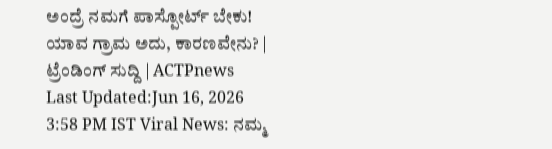ಅಂದ್ರೆ ನಮಗೆ ಪಾಸ್ಪೋರ್ಟ್ ಬೇಕು! ಯಾವ ಗ್ರಾಮ ಅದು, ಕಾರಣವೇನು? | ಟ್ರೆಂಡಿಂಗ್ ಸುದ್ದಿ | ACTPnews
Last Updated:Jun 16, 2026 3:58 PM IST Viral News: ನಮ್ಮ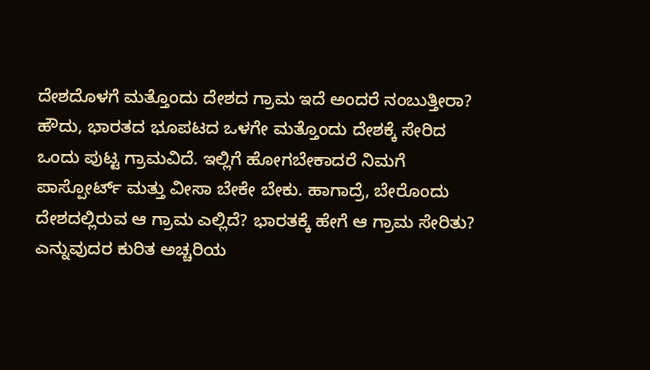ದೇಶದೊಳಗೆ ಮತ್ತೊಂದು ದೇಶದ ಗ್ರಾಮ ಇದೆ ಅಂದರೆ ನಂಬುತ್ತೀರಾ? ಹೌದು, ಭಾರತದ ಭೂಪಟದ ಒಳಗೇ ಮತ್ತೊಂದು ದೇಶಕ್ಕೆ ಸೇರಿದ ಒಂದು ಪುಟ್ಟ ಗ್ರಾಮವಿದೆ. ಇಲ್ಲಿಗೆ ಹೋಗಬೇಕಾದರೆ ನಿಮಗೆ ಪಾಸ್ಪೋರ್ಟ್ ಮತ್ತು ವೀಸಾ ಬೇಕೇ ಬೇಕು. ಹಾಗಾದ್ರೆ, ಬೇರೊಂದು ದೇಶದಲ್ಲಿರುವ ಆ ಗ್ರಾಮ ಎಲ್ಲಿದೆ? ಭಾರತಕ್ಕೆ ಹೇಗೆ ಆ ಗ್ರಾಮ ಸೇರಿತು? ಎನ್ನುವುದರ ಕುರಿತ ಅಚ್ಚರಿಯ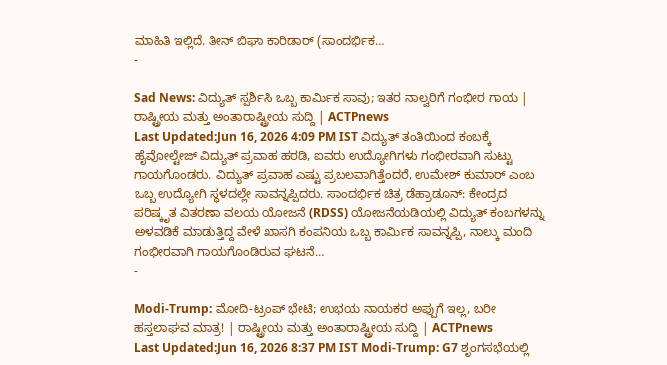ಮಾಹಿತಿ ಇಲ್ಲಿದೆ. ತೀನ್ ಬಿಘಾ ಕಾರಿಡಾರ್ (ಸಾಂದರ್ಭಿಕ…
-

Sad News: ವಿದ್ಯುತ್ ಸ್ಪರ್ಶಿಸಿ ಒಬ್ಬ ಕಾರ್ಮಿಕ ಸಾವು; ಇತರ ನಾಲ್ವರಿಗೆ ಗಂಭೀರ ಗಾಯ | ರಾಷ್ಟ್ರೀಯ ಮತ್ತು ಅಂತಾರಾಷ್ಟ್ರೀಯ ಸುದ್ದಿ | ACTPnews
Last Updated:Jun 16, 2026 4:09 PM IST ವಿದ್ಯುತ್ ತಂತಿಯಿಂದ ಕಂಬಕ್ಕೆ ಹೈವೋಲ್ಟೇಜ್ ವಿದ್ಯುತ್ ಪ್ರವಾಹ ಹರಡಿ, ಐವರು ಉದ್ಯೋಗಿಗಳು ಗಂಭೀರವಾಗಿ ಸುಟ್ಟು ಗಾಯಗೊಂಡರು. ವಿದ್ಯುತ್ ಪ್ರವಾಹ ಎಷ್ಟು ಪ್ರಬಲವಾಗಿತ್ತೆಂದರೆ, ಉಮೇಶ್ ಕುಮಾರ್ ಎಂಬ ಒಬ್ಬ ಉದ್ಯೋಗಿ ಸ್ಥಳದಲ್ಲೇ ಸಾವನ್ನಪ್ಪಿದರು. ಸಾಂದರ್ಭಿಕ ಚಿತ್ರ ಡೆಹ್ರಾಡೂನ್: ಕೇಂದ್ರದ ಪರಿಷ್ಕೃತ ವಿತರಣಾ ವಲಯ ಯೋಜನೆ (RDSS) ಯೋಜನೆಯಡಿಯಲ್ಲಿ ವಿದ್ಯುತ್ ಕಂಬಗಳನ್ನು ಅಳವಡಿಕೆ ಮಾಡುತ್ತಿದ್ದ ವೇಳೆ ಖಾಸಗಿ ಕಂಪನಿಯ ಒಬ್ಬ ಕಾರ್ಮಿಕ ಸಾವನ್ನಪ್ಪಿ, ನಾಲ್ಕು ಮಂದಿ ಗಂಭೀರವಾಗಿ ಗಾಯಗೊಂಡಿರುವ ಘಟನೆ…
-

Modi-Trump: ಮೋದಿ-ಟ್ರಂಪ್ ಭೇಟಿ; ಉಭಯ ನಾಯಕರ ಅಪ್ಪುಗೆ ಇಲ್ಲ, ಬರೀ ಹಸ್ತಲಾಘವ ಮಾತ್ರ! | ರಾಷ್ಟ್ರೀಯ ಮತ್ತು ಅಂತಾರಾಷ್ಟ್ರೀಯ ಸುದ್ದಿ | ACTPnews
Last Updated:Jun 16, 2026 8:37 PM IST Modi-Trump: G7 ಶೃಂಗಸಭೆಯಲ್ಲಿ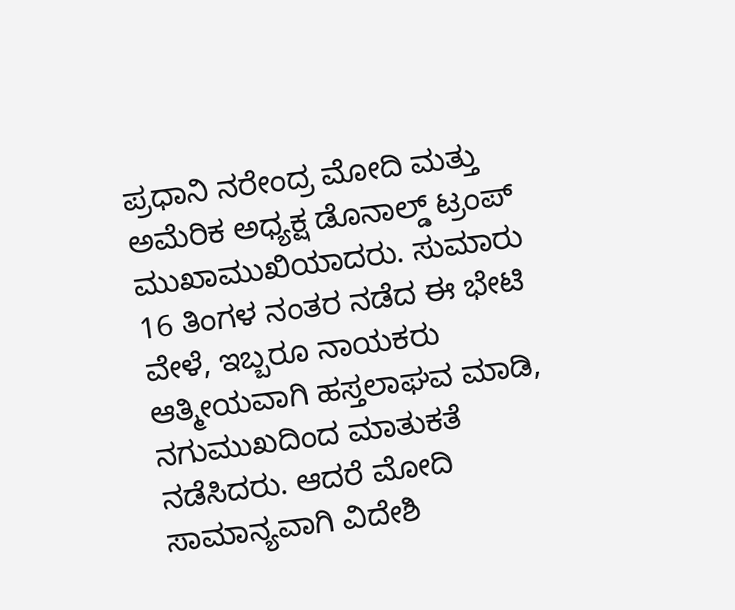ಪ್ರಧಾನಿ ನರೇಂದ್ರ ಮೋದಿ ಮತ್ತು ಅಮೆರಿಕ ಅಧ್ಯಕ್ಷ ಡೊನಾಲ್ಡ್ ಟ್ರಂಪ್ ಮುಖಾಮುಖಿಯಾದರು. ಸುಮಾರು 16 ತಿಂಗಳ ನಂತರ ನಡೆದ ಈ ಭೇಟಿ ವೇಳೆ, ಇಬ್ಬರೂ ನಾಯಕರು ಆತ್ಮೀಯವಾಗಿ ಹಸ್ತಲಾಘವ ಮಾಡಿ, ನಗುಮುಖದಿಂದ ಮಾತುಕತೆ ನಡೆಸಿದರು. ಆದರೆ ಮೋದಿ ಸಾಮಾನ್ಯವಾಗಿ ವಿದೇಶಿ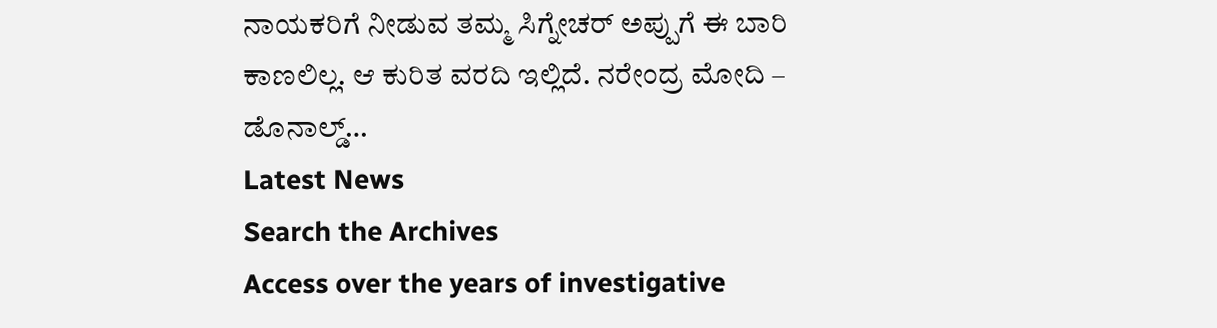ನಾಯಕರಿಗೆ ನೀಡುವ ತಮ್ಮ ಸಿಗ್ನೇಚರ್ ಅಪ್ಪುಗೆ ಈ ಬಾರಿ ಕಾಣಲಿಲ್ಲ. ಆ ಕುರಿತ ವರದಿ ಇಲ್ಲಿದೆ. ನರೇಂದ್ರ ಮೋದಿ – ಡೊನಾಲ್ಡ್…
Latest News
Search the Archives
Access over the years of investigative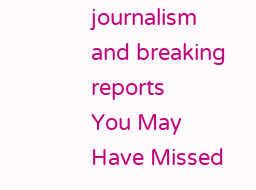journalism and breaking reports
You May Have Missed